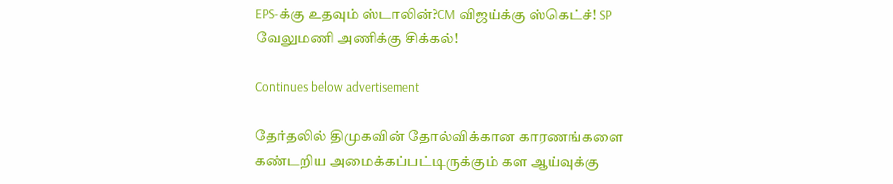EPS-க்கு உதவும் ஸ்டாலின்?CM விஜய்க்கு ஸ்கெட்ச்! SP வேலுமணி அணிக்கு சிக்கல்!

Continues below advertisement

தேர்தலில் திமுகவின் தோல்விக்கான காரணங்களை கண்டறிய அமைக்கப்பட்டிருக்கும் கள ஆய்வுக்கு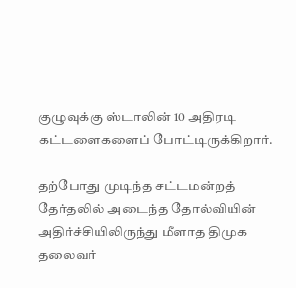குழுவுக்கு ஸ்டாலின் 10 அதிரடி கட்டளைகளைப் போட்டிருக்கிறார்.

தற்போது முடிந்த சட்டமன்றத் தேர்தலில் அடைந்த தோல்வியின் அதிர்ச்சியிலிருந்து மீளாத திமுக தலைவர்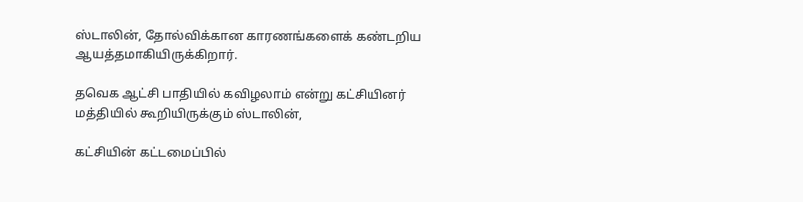ஸ்டாலின், தோல்விக்கான காரணங்களைக் கண்டறிய ஆயத்தமாகியிருக்கிறார்.

தவெக ஆட்சி பாதியில் கவிழலாம் என்று கட்சியினர் மத்தியில் கூறியிருக்கும் ஸ்டாலின்,

கட்சியின் கட்டமைப்பில்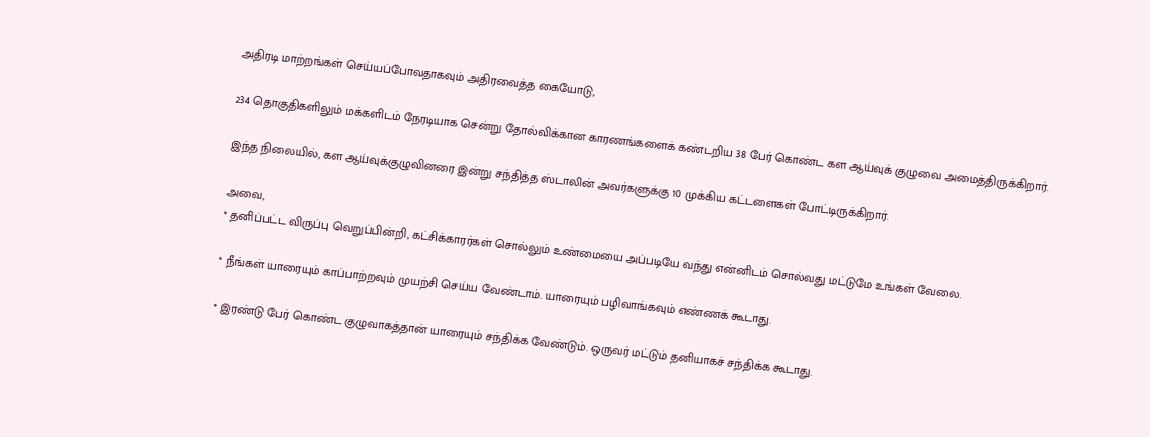அதிரடி மாற்றங்கள் செய்யப்போவதாகவும் அதிரவைத்த கையோடு,

234 தொகுதிகளிலும் மக்களிடம் நேரடியாக சென்று தோல்விக்கான காரணங்களைக் கண்டறிய 38 பேர் கொண்ட கள ஆய்வுக் குழுவை அமைத்திருக்கிறார்.

இந்த நிலையில், கள ஆய்வுக்குழுவினரை இன்று சந்தித்த ஸ்டாலின் அவர்களுக்கு 10 முக்கிய கட்டளைகள் போட்டிருக்கிறார்.

அவை,
* தனிப்பட்ட விருப்பு வெறுப்பின்றி, கட்சிக்காரர்கள் சொல்லும் உண்மையை அப்படியே வந்து என்னிடம் சொல்வது மட்டுமே உங்கள் வேலை.

* நீங்கள் யாரையும் காப்பாற்றவும் முயற்சி செய்ய வேண்டாம். யாரையும் பழிவாங்கவும் எண்ணக் கூடாது.

* இரண்டு பேர் கொண்ட குழுவாகத்தான் யாரையும் சந்திக்க வேண்டும். ஒருவர் மட்டும் தனியாகச் சந்திக்க கூடாது.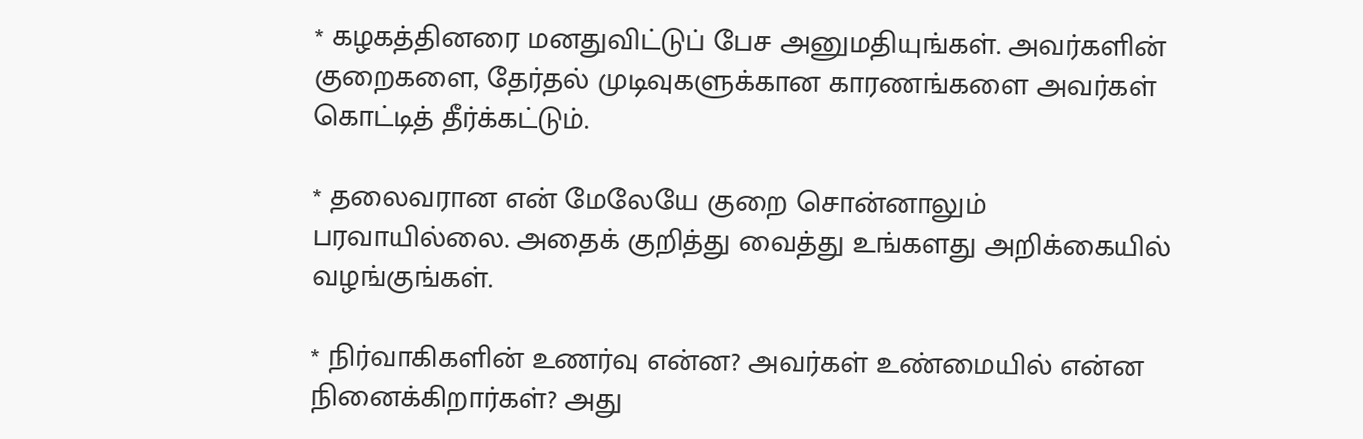* கழகத்தினரை மனதுவிட்டுப் பேச அனுமதியுங்கள். அவர்களின் குறைகளை, தேர்தல் முடிவுகளுக்கான காரணங்களை அவர்கள் கொட்டித் தீர்க்கட்டும்.

* தலைவரான என் மேலேயே குறை சொன்னாலும் பரவாயில்லை. அதைக் குறித்து வைத்து உங்களது அறிக்கையில் வழங்குங்கள்.

* நிர்வாகிகளின் உணர்வு என்ன? அவர்கள் உண்மையில் என்ன நினைக்கிறார்கள்? அது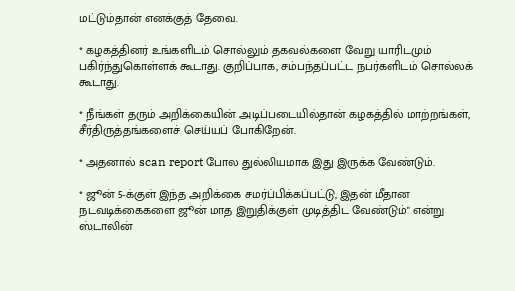மட்டும்தான் எனக்குத் தேவை.

* கழகத்தினர் உங்களிடம் சொல்லும் தகவல்களை வேறு யாரிடமும் பகிர்ந்துகொள்ளக் கூடாது. குறிப்பாக, சம்பந்தப்பட்ட நபர்களிடம் சொல்லக் கூடாது.

* நீங்கள் தரும் அறிக்கையின் அடிப்படையில்தான் கழகத்தில் மாற்றங்கள், சீர்திருத்தங்களைச் செய்யப் போகிறேன்.

* அதனால் scan report போல துல்லியமாக இது இருக்க வேண்டும்.

* ஜூன் 5-க்குள் இந்த அறிக்கை சமர்ப்பிக்கப்பட்டு, இதன் மீதான நடவடிக்கைகளை ஜூன் மாத இறுதிக்குள் முடித்திட வேண்டும்" என்று ஸ்டாலின்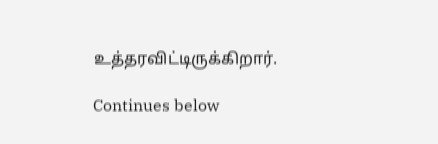உத்தரவிட்டிருக்கிறார்.

Continues below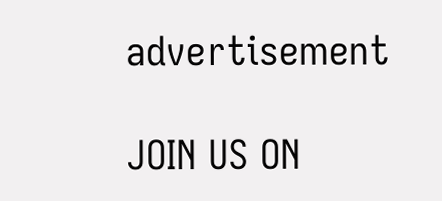advertisement

JOIN US ON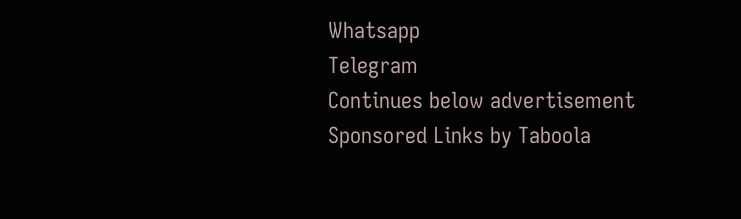Whatsapp
Telegram
Continues below advertisement
Sponsored Links by Taboola